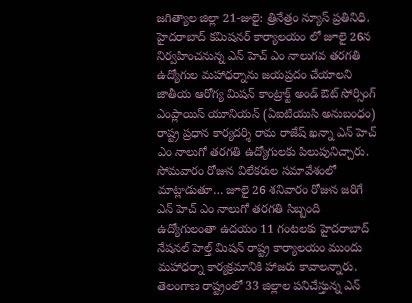జగిత్యాల జిల్లా 21-జులై: త్రినేత్రం న్యూస్ ప్రతినిధి. హైదరాబాద్ కమిషనర్ కార్యాలయం లో జూలై 26న నిర్వహించనున్న ఎన్ హెచ్ ఎం నాలుగవ తరగతి ఉద్యోగుల మహాధర్నాను జయప్రదం చేయాలని జాతీయ ఆరోగ్య మిషన్ కాంట్రాక్ట్ అండ్ ఔట్ సోర్సింగ్ ఎంప్లాయిస్ యూనియన్ (ఏఐటియుసి అనుబంధం) రాష్ట్ర ప్రధాన కార్యదర్శి రామ రాజేష్ ఖన్నా ఎన్ హెచ్ ఎం నాలుగో తరగతి ఉద్యోగులకు పిలుపునిచ్చారు.
సోమవారం రోజున విలేకరుల సమావేశంలో మాట్లాడుతూ… జూలై 26 శనివారం రోజున జరిగే ఎన్ హెచ్ ఎం నాలుగో తరగతి సిబ్బంది ఉద్యోగులంతా ఉదయం 11 గంటలకు హైదరాబాద్ నేషనల్ హెల్త్ మిషన్ రాష్ట్ర కార్యాలయం ముందు మహాధర్నా కార్యక్రమానికి హాజరు కావాలన్నారు. తెలంగాణ రాష్ట్రంలో 33 జిల్లాల పనిచేస్తున్న ఎన్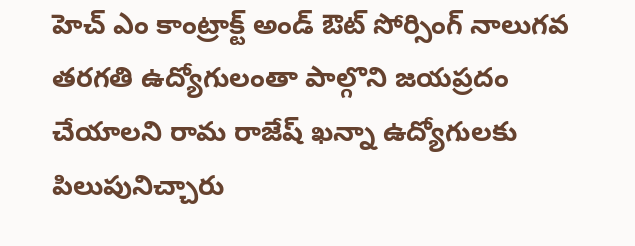హెచ్ ఎం కాంట్రాక్ట్ అండ్ ఔట్ సోర్సింగ్ నాలుగవ తరగతి ఉద్యోగులంతా పాల్గొని జయప్రదం చేయాలని రామ రాజేష్ ఖన్నా ఉద్యోగులకు పిలుపునిచ్చారు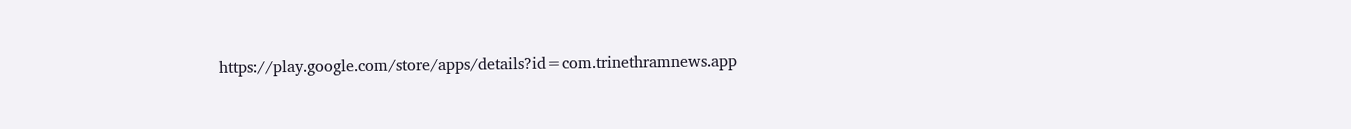https://play.google.com/store/apps/details?id=com.trinethramnews.app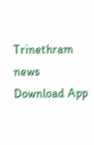Trinethram news
Download App